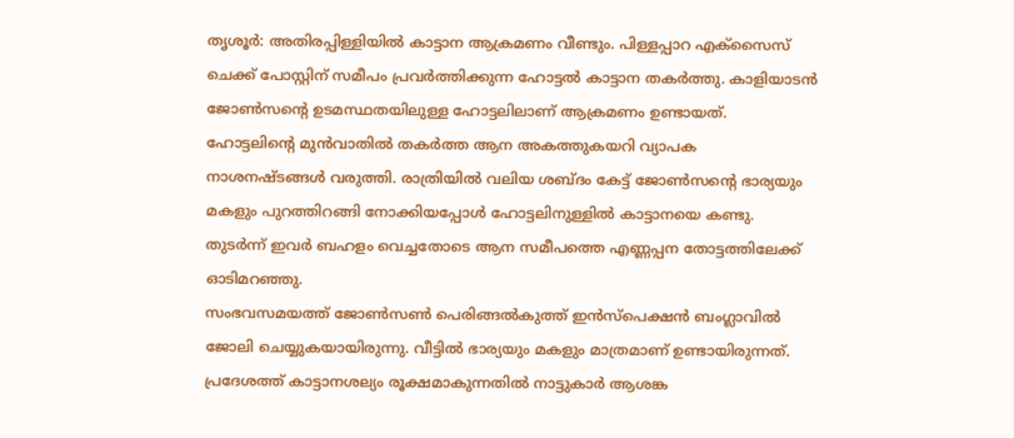തൃശൂർ: അതിരപ്പിള്ളിയിൽ കാട്ടാന ആക്രമണം വീണ്ടും. പിള്ളപ്പാറ എക്സൈസ് ചെക്ക് പോസ്റ്റിന് സമീപം പ്രവർത്തിക്കുന്ന ഹോട്ടൽ കാട്ടാന തകർത്തു. കാളിയാടൻ ജോൺസന്റെ ഉടമസ്ഥതയിലുള്ള ഹോട്ടലിലാണ് ആക്രമണം ഉണ്ടായത്.
ഹോട്ടലിന്റെ മുൻവാതിൽ തകർത്ത ആന അകത്തുകയറി വ്യാപക നാശനഷ്ടങ്ങൾ വരുത്തി. രാത്രിയിൽ വലിയ ശബ്ദം കേട്ട് ജോൺസന്റെ ഭാര്യയും മകളും പുറത്തിറങ്ങി നോക്കിയപ്പോൾ ഹോട്ടലിനുള്ളിൽ കാട്ടാനയെ കണ്ടു. തുടർന്ന് ഇവർ ബഹളം വെച്ചതോടെ ആന സമീപത്തെ എണ്ണപ്പന തോട്ടത്തിലേക്ക് ഓടിമറഞ്ഞു.
സംഭവസമയത്ത് ജോൺസൺ പെരിങ്ങൽകുത്ത് ഇൻസ്പെക്ഷൻ ബംഗ്ലാവിൽ ജോലി ചെയ്യുകയായിരുന്നു. വീട്ടിൽ ഭാര്യയും മകളും മാത്രമാണ് ഉണ്ടായിരുന്നത്. പ്രദേശത്ത് കാട്ടാനശല്യം രൂക്ഷമാകുന്നതിൽ നാട്ടുകാർ ആശങ്ക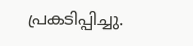പ്രകടിപ്പിച്ചു.